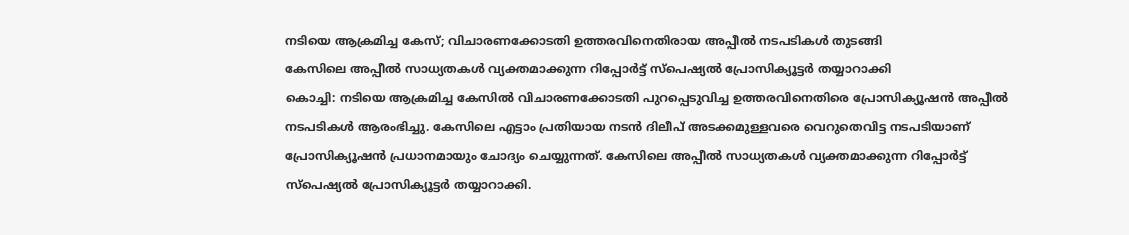നടിയെ ആക്രമിച്ച കേസ്; വിചാരണക്കോടതി ഉത്തരവിനെതിരായ അപ്പീൽ നടപടികൾ തുടങ്ങി
കേസിലെ അപ്പീൽ സാധ്യതകൾ വ്യക്തമാക്കുന്ന റിപ്പോർട്ട് സ്പെഷ്യൽ പ്രോസിക്യൂട്ടർ തയ്യാറാക്കി
കൊച്ചി: നടിയെ ആക്രമിച്ച കേസിൽ വിചാരണക്കോടതി പുറപ്പെടുവിച്ച ഉത്തരവിനെതിരെ പ്രോസിക്യൂഷൻ അപ്പീൽ നടപടികൾ ആരംഭിച്ചു. കേസിലെ എട്ടാം പ്രതിയായ നടൻ ദിലീപ് അടക്കമുള്ളവരെ വെറുതെവിട്ട നടപടിയാണ് പ്രോസിക്യൂഷൻ പ്രധാനമായും ചോദ്യം ചെയ്യുന്നത്. കേസിലെ അപ്പീൽ സാധ്യതകൾ വ്യക്തമാക്കുന്ന റിപ്പോർട്ട് സ്പെഷ്യൽ പ്രോസിക്യൂട്ടർ തയ്യാറാക്കി.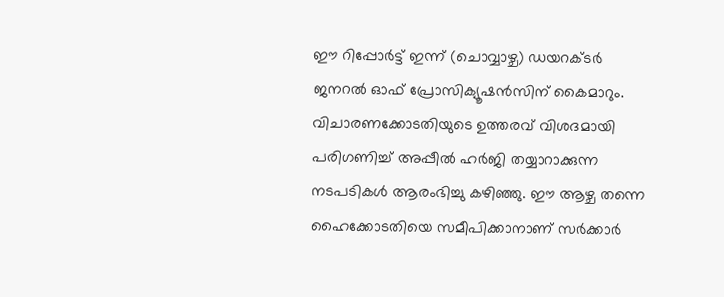ഈ റിപ്പോർട്ട് ഇന്ന് (ചൊവ്വാഴ്ച) ഡയറക്ടർ ജനറൽ ഓഫ് പ്രോസിക്യൂഷൻസിന് കൈമാറും. വിചാരണക്കോടതിയുടെ ഉത്തരവ് വിശദമായി പരിഗണിച്ച് അപ്പീൽ ഹർജി തയ്യാറാക്കുന്ന നടപടികൾ ആരംഭിച്ചു കഴിഞ്ഞു. ഈ ആഴ്ച തന്നെ ഹൈക്കോടതിയെ സമീപിക്കാനാണ് സർക്കാർ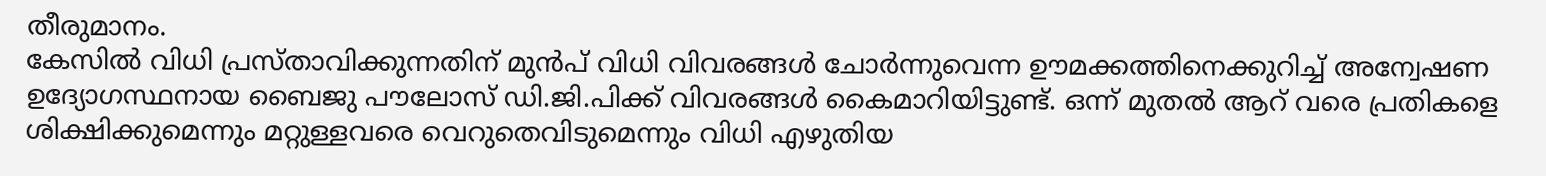തീരുമാനം.
കേസിൽ വിധി പ്രസ്താവിക്കുന്നതിന് മുൻപ് വിധി വിവരങ്ങൾ ചോർന്നുവെന്ന ഊമക്കത്തിനെക്കുറിച്ച് അന്വേഷണ ഉദ്യോഗസ്ഥനായ ബൈജു പൗലോസ് ഡി.ജി.പിക്ക് വിവരങ്ങൾ കൈമാറിയിട്ടുണ്ട്. ഒന്ന് മുതൽ ആറ് വരെ പ്രതികളെ ശിക്ഷിക്കുമെന്നും മറ്റുള്ളവരെ വെറുതെവിടുമെന്നും വിധി എഴുതിയ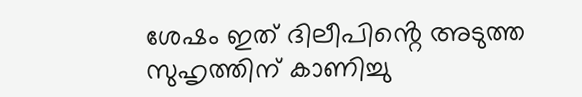ശേഷം ഇത് ദിലീപിൻ്റെ അടുത്ത സുഹൃത്തിന് കാണിച്ചു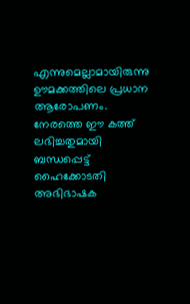എന്നുമെല്ലാമായിരുന്നു ഊമക്കത്തിലെ പ്രധാന ആരോപണം.
നേരത്തെ ഈ കത്ത് ലഭിച്ചതുമായി ബന്ധപ്പെട്ട് ഹൈക്കോടതി അഭിഭാഷക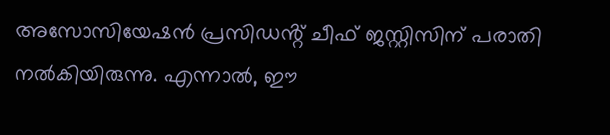അസോസിയേഷൻ പ്രസിഡൻ്റ് ചീഫ് ജസ്റ്റിസിന് പരാതി നൽകിയിരുന്നു. എന്നാൽ, ഈ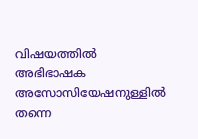വിഷയത്തിൽ അഭിഭാഷക അസോസിയേഷനുള്ളിൽ തന്നെ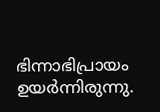ഭിന്നാഭിപ്രായം ഉയർന്നിരുന്നു.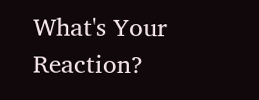What's Your Reaction?